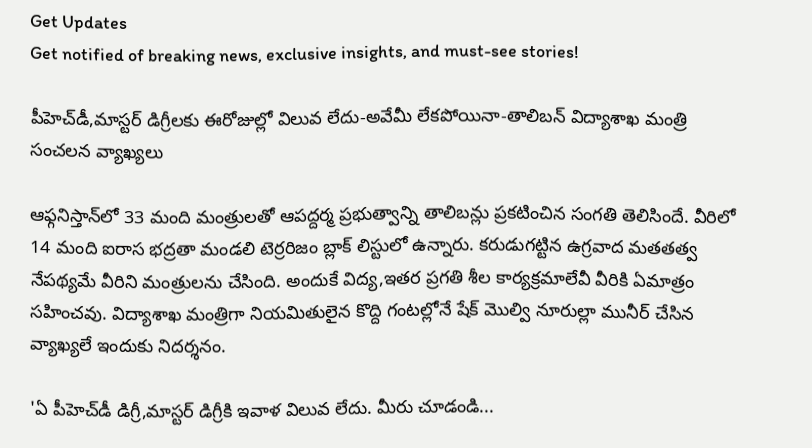Get Updates
Get notified of breaking news, exclusive insights, and must-see stories!

పీహెచ్‌డీ,మాస్టర్ డిగ్రీలకు ఈరోజుల్లో విలువ లేదు-అవేమీ లేకపోయినా-తాలిబన్ విద్యాశాఖ మంత్రి సంచలన వ్యాఖ్యలు

ఆఫ్గనిస్తాన్‌లో 33 మంది మంత్రులతో ఆపద్దర్మ ప్రభుత్వాన్ని తాలిబన్లు ప్రకటించిన సంగతి తెలిసిందే. వీరిలో 14 మంది ఐరాస భద్రతా మండలి టెర్రరిజం బ్లాక్ లిస్టులో ఉన్నారు. కరుడుగట్టిన ఉగ్రవాద మతతత్వ నేపథ్యమే వీరిని మంత్రులను చేసింది. అందుకే విద్య,ఇతర ప్రగతి శీల కార్యక్రమాలేవీ వీరికి ఏమాత్రం సహించవు. విద్యాశాఖ మంత్రిగా నియమితులైన కొద్ది గంటల్లోనే షేక్ మొల్వి నూరుల్లా మునీర్ చేసిన వ్యాఖ్యలే ఇందుకు నిదర్శనం.

'ఏ పీహెచ్‌డీ డిగ్రీ,మాస్టర్ డిగ్రీకి ఇవాళ విలువ లేదు. మీరు చూడండి...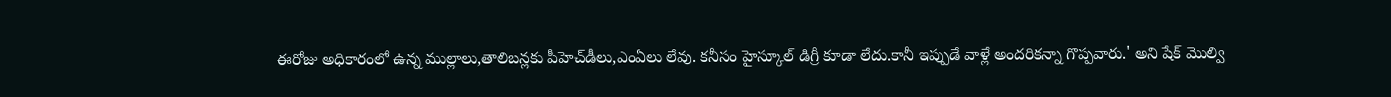ఈరోజు అధికారంలో ఉన్న ముల్లాలు,తాలిబన్లకు పీహెచ్‌డీలు,ఎంఏలు లేవు. కనీసం హైస్కూల్ డిగ్రీ కూడా లేదు.కానీ ఇప్పుడే వాళ్లే అందరికన్నా గొప్పవారు.' అని షేక్ మొల్వి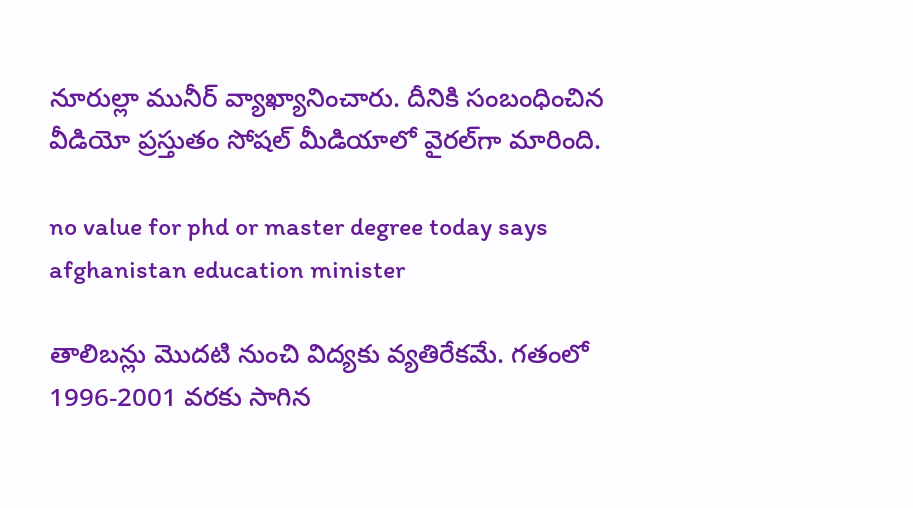నూరుల్లా మునీర్ వ్యాఖ్యానించారు. దీనికి సంబంధించిన వీడియో ప్రస్తుతం సోషల్ మీడియాలో వైరల్‌గా మారింది.

no value for phd or master degree today says afghanistan education minister

తాలిబన్లు మొదటి నుంచి విద్యకు వ్యతిరేకమే. గతంలో 1996-2001 వరకు సాగిన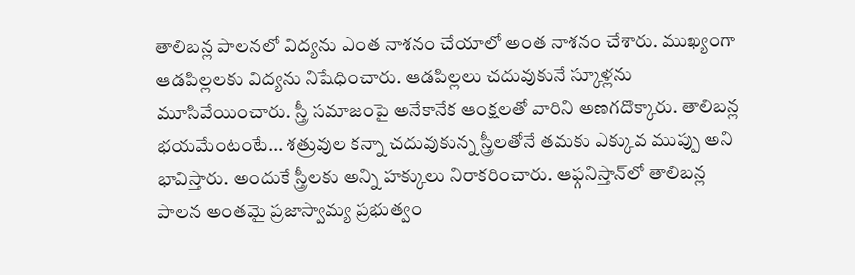తాలిబన్ల పాలనలో విద్యను ఎంత నాశనం చేయాలో అంత నాశనం చేశారు. ముఖ్యంగా ఆడపిల్లలకు విద్యను నిషేధించారు. ఆడపిల్లలు చదువుకునే స్కూళ్లను మూసివేయించారు. స్త్రీ సమాజంపై అనేకానేక ఆంక్షలతో వారిని అణగదొక్కారు. తాలిబన్ల భయమేంటంటే... శత్రువుల కన్నా చదువుకున్న స్త్రీలతోనే తమకు ఎక్కువ ముప్పు అని భావిస్తారు. అందుకే స్త్రీలకు అన్ని హక్కులు నిరాకరించారు. ఆఫ్గనిస్తాన్‌లో తాలిబన్ల పాలన అంతమై ప్రజాస్వామ్య ప్రభుత్వం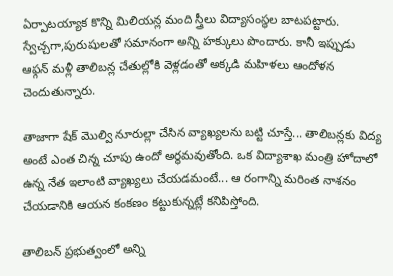ఏర్పాటయ్యాక కొన్ని మిలియన్ల మంది స్త్రీలు విద్యాసంస్థల బాటపట్టారు. స్వేచ్చగా,పురుషులతో సమానంగా అన్ని హక్కులు పొందారు. కానీ ఇప్పుడు ఆఫ్గన్ మళ్లీ తాలిబన్ల చేతుల్లోకి వెళ్లడంతో అక్కడి మహిళలు ఆందోళన చెందుతున్నారు.

తాజాగా షేక్ మొల్వి నూరుల్లా చేసిన వ్యాఖ్యలను బట్టి చూస్తే... తాలిబన్లకు విద్య అంటే ఎంత చిన్న చూపు ఉందో అర్థమవుతోంది. ఒక విద్యాశాఖ మంత్రి హోదాలో ఉన్న నేత ఇలాంటి వ్యాఖ్యలు చేయడమంటే... ఆ రంగాన్ని మరింత నాశనం చేయడానికి ఆయన కంకణం కట్టుకున్నట్లే కనిపిస్తోంది.

తాలిబన్ ప్రభుత్వంలో అన్ని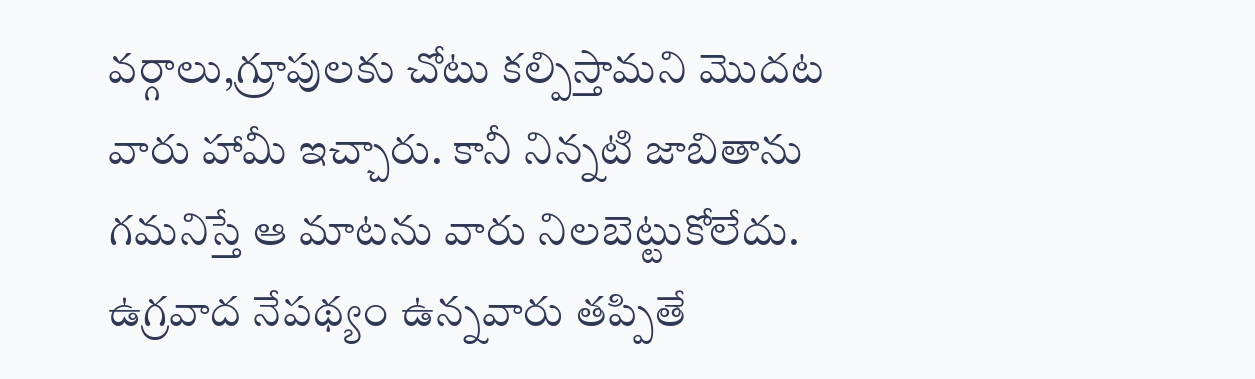వర్గాలు,గ్రూపులకు చోటు కల్పిస్తామని మొదట వారు హామీ ఇచ్చారు. కానీ నిన్నటి జాబితాను గమనిస్తే ఆ మాటను వారు నిలబెట్టుకోలేదు. ఉగ్రవాద నేపథ్యం ఉన్నవారు తప్పితే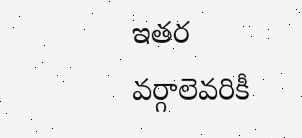ఇతర వర్గాలెవరికీ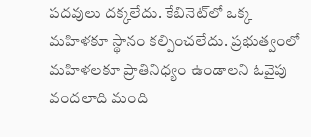పదవులు దక్కలేదు. కేబినెట్‌లో ఒక్క మహిళకూ స్థానం కల్పించలేదు. ప్రభుత్వంలో మహిళలకూ ప్రాతినిధ్యం ఉండాలని ఓవైపు వందలాది మంది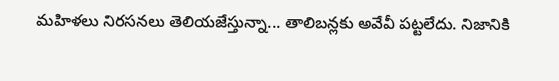మహిళలు నిరసనలు తెలియజేస్తున్నా... తాలిబన్లకు అవేవీ పట్టలేదు. నిజానికి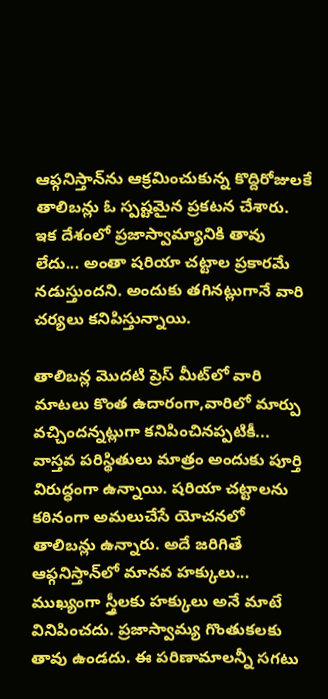ఆఫ్గనిస్తాన్‌ను ఆక్రమించుకున్న కొద్దిరోజులకే తాలిబన్లు ఓ స్పష్టమైన ప్రకటన చేశారు. ఇక దేశంలో ప్రజాస్వామ్యానికి తావు లేదు... అంతా షరియా చట్టాల ప్రకారమే నడుస్తుందని. అందుకు తగినట్లుగానే వారి చర్యలు కనిపిస్తున్నాయి.

తాలిబన్ల మొదటి ప్రెస్ మీట్‌లో వారి మాటలు కొంత ఉదారంగా,వారిలో మార్పు వచ్చిందన్నట్లుగా కనిపించినప్పటికీ... వాస్తవ పరిస్థితులు మాత్రం అందుకు పూర్తి విరుద్ధంగా ఉన్నాయి. షరియా చట్టాలను కఠినంగా అమలుచేసే యోచనలో తాలిబన్లు ఉన్నారు. అదే జరిగితే ఆఫ్గనిస్తాన్‌లో మానవ హక్కులు... ముఖ్యంగా స్త్రీలకు హక్కులు అనే మాటే వినిపించదు. ప్రజాస్వామ్య గొంతుకలకు తావు ఉండదు. ఈ పరిణామాలన్నీ సగటు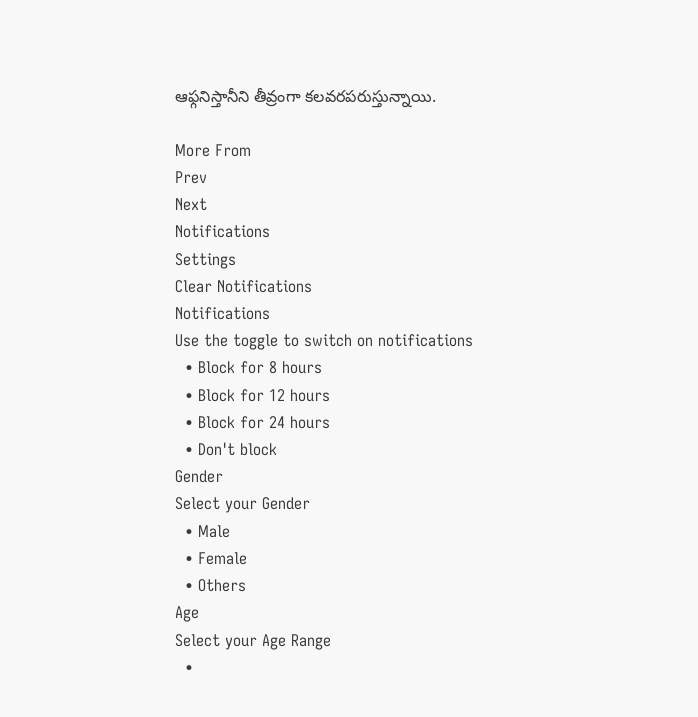ఆఫ్గనిస్తానీని తీవ్రంగా కలవరపరుస్తున్నాయి.

More From
Prev
Next
Notifications
Settings
Clear Notifications
Notifications
Use the toggle to switch on notifications
  • Block for 8 hours
  • Block for 12 hours
  • Block for 24 hours
  • Don't block
Gender
Select your Gender
  • Male
  • Female
  • Others
Age
Select your Age Range
  •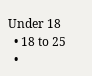Under 18
  • 18 to 25
  •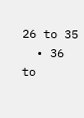26 to 35
  • 36 to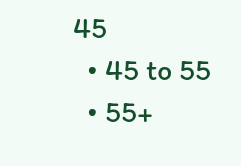45
  • 45 to 55
  • 55+